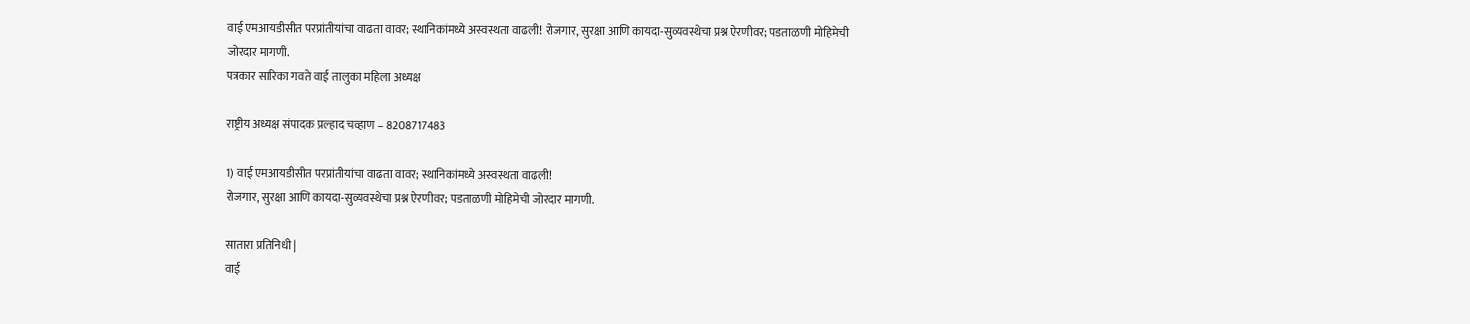वाई एमआयडीसीत परप्रांतीयांचा वाढता वावर; स्थानिकांमध्ये अस्वस्थता वाढली! रोजगार, सुरक्षा आणि कायदा-सुव्यवस्थेचा प्रश्न ऐरणीवर; पडताळणी मोहिमेची जोरदार मागणी.
पत्रकार सारिका गवते वाई तालुका महिला अध्यक्ष

राष्ट्रीय अध्यक्ष संपादक प्रल्हाद चव्हाण – 8208717483

1) वाई एमआयडीसीत परप्रांतीयांचा वाढता वावर; स्थानिकांमध्ये अस्वस्थता वाढली!
रोजगार, सुरक्षा आणि कायदा-सुव्यवस्थेचा प्रश्न ऐरणीवर; पडताळणी मोहिमेची जोरदार मागणी.

सातारा प्रतिनिधी |
वाई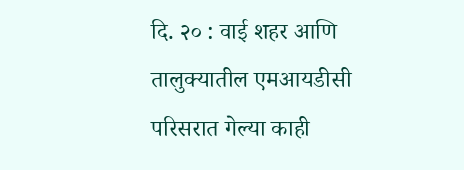दि. २० : वाई शहर आणि तालुक्यातील एमआयडीसी परिसरात गेल्या काही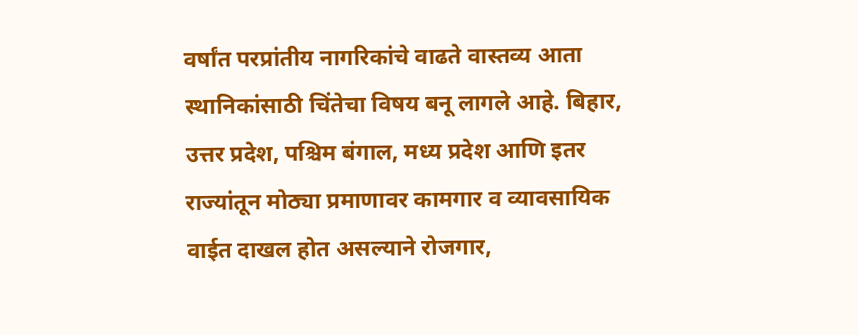वर्षांत परप्रांतीय नागरिकांचे वाढते वास्तव्य आता स्थानिकांसाठी चिंतेचा विषय बनू लागले आहे. बिहार, उत्तर प्रदेश, पश्चिम बंगाल, मध्य प्रदेश आणि इतर राज्यांतून मोठ्या प्रमाणावर कामगार व व्यावसायिक वाईत दाखल होत असल्याने रोजगार,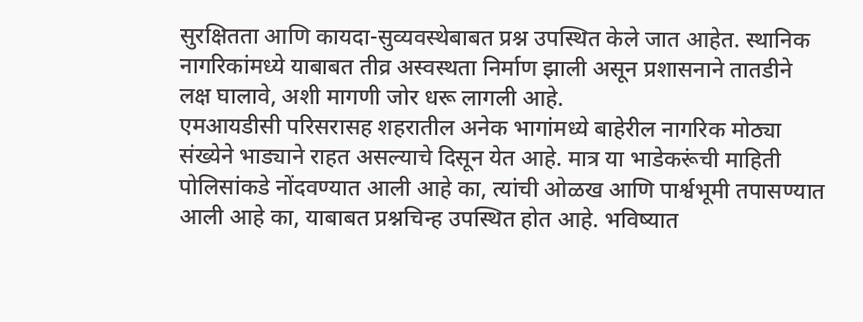सुरक्षितता आणि कायदा-सुव्यवस्थेबाबत प्रश्न उपस्थित केले जात आहेत. स्थानिक नागरिकांमध्ये याबाबत तीव्र अस्वस्थता निर्माण झाली असून प्रशासनाने तातडीने लक्ष घालावे, अशी मागणी जोर धरू लागली आहे.
एमआयडीसी परिसरासह शहरातील अनेक भागांमध्ये बाहेरील नागरिक मोठ्या संख्येने भाड्याने राहत असल्याचे दिसून येत आहे. मात्र या भाडेकरूंची माहिती पोलिसांकडे नोंदवण्यात आली आहे का, त्यांची ओळख आणि पार्श्वभूमी तपासण्यात आली आहे का, याबाबत प्रश्नचिन्ह उपस्थित होत आहे. भविष्यात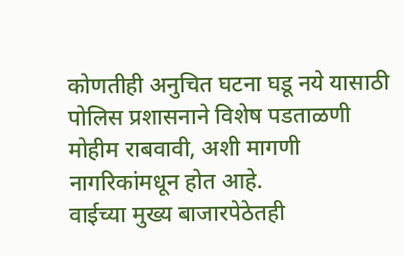कोणतीही अनुचित घटना घडू नये यासाठी पोलिस प्रशासनाने विशेष पडताळणी मोहीम राबवावी, अशी मागणी नागरिकांमधून होत आहे.
वाईच्या मुख्य बाजारपेठेतही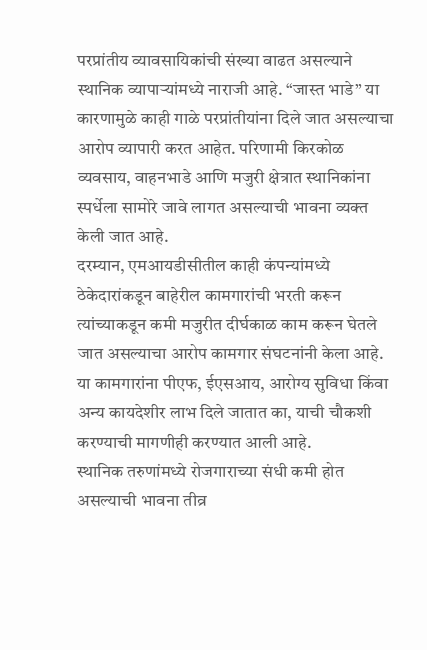परप्रांतीय व्यावसायिकांची संख्या वाढत असल्याने स्थानिक व्यापाऱ्यांमध्ये नाराजी आहे. “जास्त भाडे” या कारणामुळे काही गाळे परप्रांतीयांना दिले जात असल्याचा आरोप व्यापारी करत आहेत. परिणामी किरकोळ व्यवसाय, वाहनभाडे आणि मजुरी क्षेत्रात स्थानिकांना स्पर्धेला सामोरे जावे लागत असल्याची भावना व्यक्त केली जात आहे.
दरम्यान, एमआयडीसीतील काही कंपन्यांमध्ये ठेकेदारांकडून बाहेरील कामगारांची भरती करून त्यांच्याकडून कमी मजुरीत दीर्घकाळ काम करून घेतले जात असल्याचा आरोप कामगार संघटनांनी केला आहे. या कामगारांना पीएफ, ईएसआय, आरोग्य सुविधा किंवा अन्य कायदेशीर लाभ दिले जातात का, याची चौकशी करण्याची मागणीही करण्यात आली आहे.
स्थानिक तरुणांमध्ये रोजगाराच्या संधी कमी होत असल्याची भावना तीव्र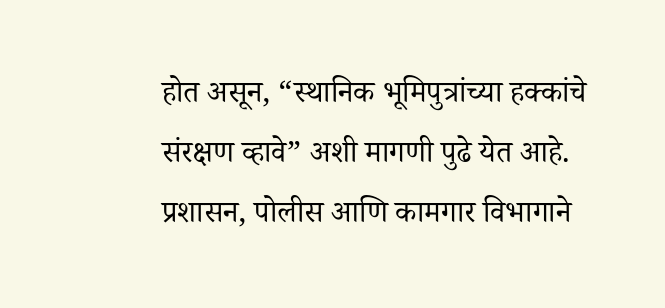होत असून, “स्थानिक भूमिपुत्रांच्या हक्कांचे संरक्षण व्हावे” अशी मागणी पुढे येत आहे. प्रशासन, पोलीस आणि कामगार विभागाने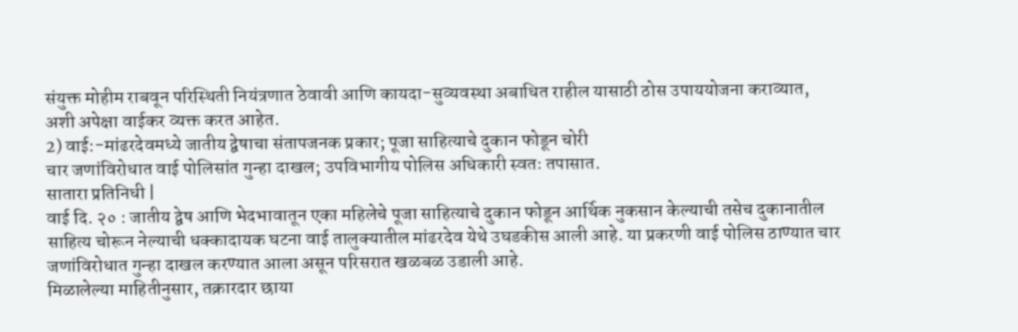संयुक्त मोहीम राबवून परिस्थिती नियंत्रणात ठेवावी आणि कायदा-सुव्यवस्था अबाधित राहील यासाठी ठोस उपाययोजना कराव्यात, अशी अपेक्षा वाईकर व्यक्त करत आहेत.
2) वाई:-मांढरदेवमध्ये जातीय द्वेषाचा संतापजनक प्रकार; पूजा साहित्याचे दुकान फोडून चोरी
चार जणांविरोधात वाई पोलिसांत गुन्हा दाखल; उपविभागीय पोलिस अधिकारी स्वतः तपासात.
सातारा प्रतिनिधी |
वाई दि. २० : जातीय द्वेष आणि भेदभावातून एका महिलेचे पूजा साहित्याचे दुकान फोडून आर्थिक नुकसान केल्याची तसेच दुकानातील साहित्य चोरून नेल्याची धक्कादायक घटना वाई तालुक्यातील मांढरदेव येथे उघडकीस आली आहे. या प्रकरणी वाई पोलिस ठाण्यात चार जणांविरोधात गुन्हा दाखल करण्यात आला असून परिसरात खळबळ उडाली आहे.
मिळालेल्या माहितीनुसार, तक्रारदार छाया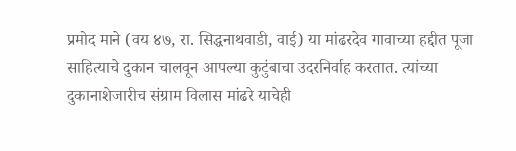प्रमोद माने (वय ४७, रा. सिद्धनाथवाडी, वाई) या मांढरदेव गावाच्या हद्दीत पूजा साहित्याचे दुकान चालवून आपल्या कुटुंबाचा उदरनिर्वाह करतात. त्यांच्या दुकानाशेजारीच संग्राम विलास मांढरे याचेही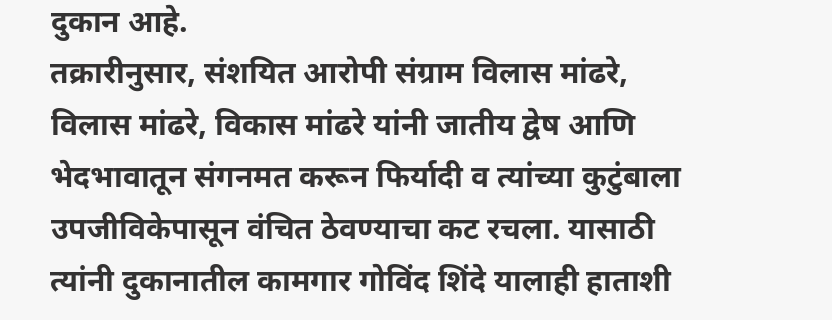दुकान आहे.
तक्रारीनुसार, संशयित आरोपी संग्राम विलास मांढरे, विलास मांढरे, विकास मांढरे यांनी जातीय द्वेष आणि भेदभावातून संगनमत करून फिर्यादी व त्यांच्या कुटुंबाला उपजीविकेपासून वंचित ठेवण्याचा कट रचला. यासाठी त्यांनी दुकानातील कामगार गोविंद शिंदे यालाही हाताशी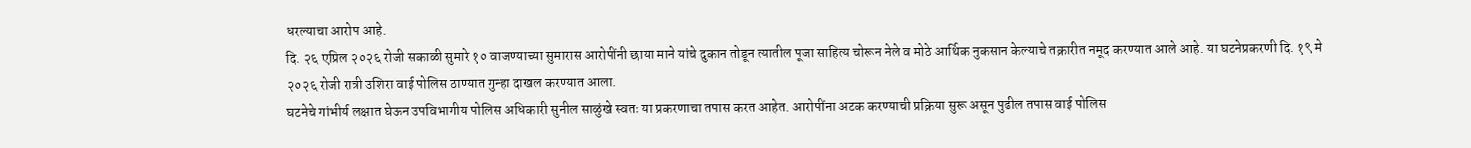धरल्याचा आरोप आहे.
दि. २६ एप्रिल २०२६ रोजी सकाळी सुमारे १० वाजण्याच्या सुमारास आरोपींनी छाया माने यांचे दुकान तोडून त्यातील पूजा साहित्य चोरून नेले व मोठे आर्थिक नुकसान केल्याचे तक्रारीत नमूद करण्यात आले आहे. या घटनेप्रकरणी दि. १९ मे २०२६ रोजी रात्री उशिरा वाई पोलिस ठाण्यात गुन्हा दाखल करण्यात आला.
घटनेचे गांभीर्य लक्षात घेऊन उपविभागीय पोलिस अधिकारी सुनील साळुंखे स्वतः या प्रकरणाचा तपास करत आहेत. आरोपींना अटक करण्याची प्रक्रिया सुरू असून पुढील तपास वाई पोलिस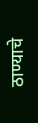ठाण्याचे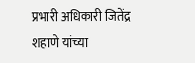प्रभारी अधिकारी जितेंद्र शहाणे यांच्या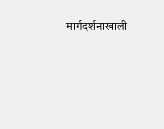मार्गदर्शनाखाली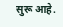सुरू आहे.